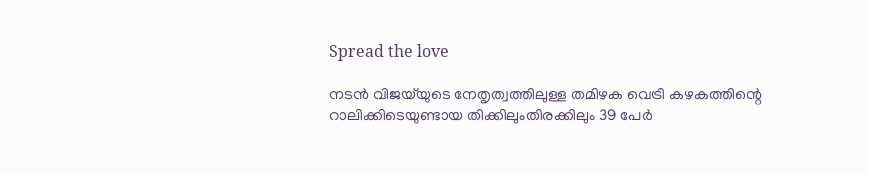Spread the love

നടന്‍ വിജയ്‌യുടെ നേതൃത്വത്തിലുള്ള തമിഴക വെട്രി കഴകത്തിന്റെ റാലിക്കിടെയുണ്ടായ തിക്കിലുംതിരക്കിലും 39 പേർ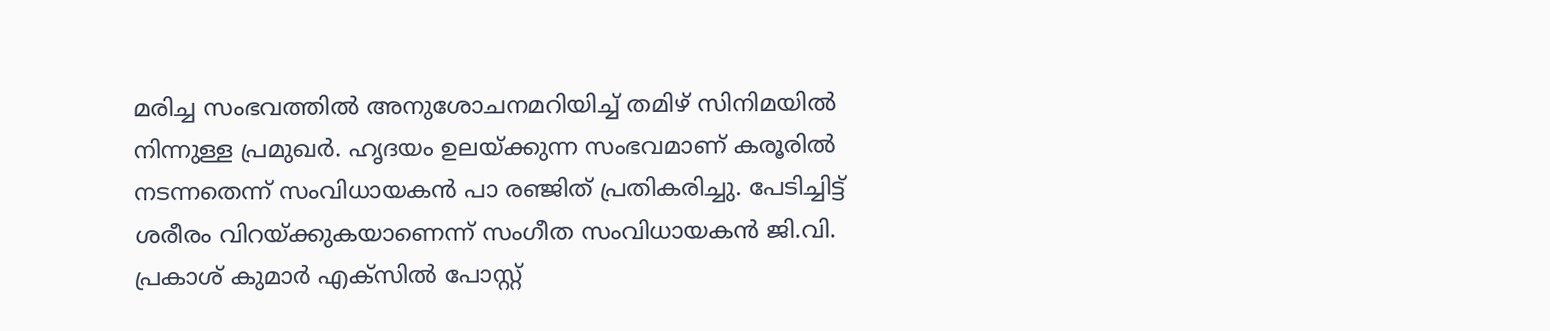മരിച്ച സംഭവത്തിൽ അനുശോചനമറിയിച്ച് തമിഴ് സിനിമയിൽ നിന്നുള്ള പ്രമുഖർ. ഹൃദയം ഉലയ്ക്കുന്ന സംഭവമാണ് കരൂരിൽ നടന്നതെന്ന് സംവിധായകൻ പാ രഞ്ജിത് പ്രതികരിച്ചു. പേടിച്ചിട്ട് ശരീരം വിറയ്ക്കുകയാണെന്ന് സംഗീത സംവിധായകൻ ജി.വി. പ്രകാശ് കുമാർ എക്സിൽ പോസ്റ്റ്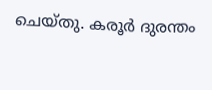ചെയ്തു. കരൂർ ദുരന്തം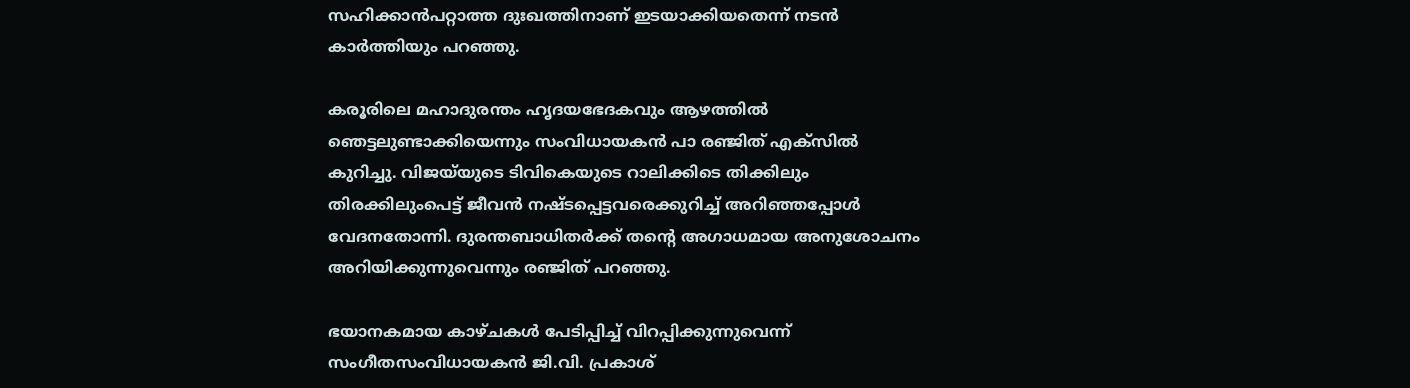സഹിക്കാൻപറ്റാത്ത ദുഃഖത്തിനാണ് ഇടയാക്കിയതെന്ന് നടൻ കാർത്തിയും പറഞ്ഞു.

കരൂരിലെ മഹാദുരന്തം ഹൃദയഭേദകവും ആഴത്തിൽ ഞെട്ടലുണ്ടാക്കിയെന്നും സംവിധായകൻ പാ രഞ്ജിത് എക്സിൽ കുറിച്ചു. വിജയ്‌യുടെ ടിവികെയുടെ റാലിക്കിടെ തിക്കിലും തിരക്കിലുംപെട്ട് ജീവൻ നഷ്ടപ്പെട്ടവരെക്കുറിച്ച് അറിഞ്ഞപ്പോൾ വേദനതോന്നി. ദുരന്തബാധിതർക്ക് തന്റെ അഗാധമായ അനുശോചനം അറിയിക്കുന്നുവെന്നും രഞ്ജിത് പറഞ്ഞു.

ഭയാനകമായ കാഴ്ചകൾ പേടിപ്പിച്ച് വിറപ്പിക്കുന്നുവെന്ന് സംഗീതസംവിധായകൻ ജി.വി. പ്രകാശ്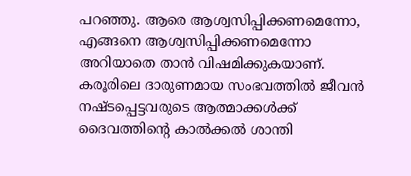പറഞ്ഞു. ആരെ ആശ്വസിപ്പിക്കണമെന്നോ, എങ്ങനെ ആശ്വസിപ്പിക്കണമെന്നോ അറിയാതെ താൻ വിഷമിക്കുകയാണ്. കരൂരിലെ ദാരുണമായ സംഭവത്തിൽ ജീവൻ നഷ്ടപ്പെട്ടവരുടെ ആത്മാക്കൾക്ക് ദൈവത്തിന്റെ കാൽക്കൽ ശാന്തി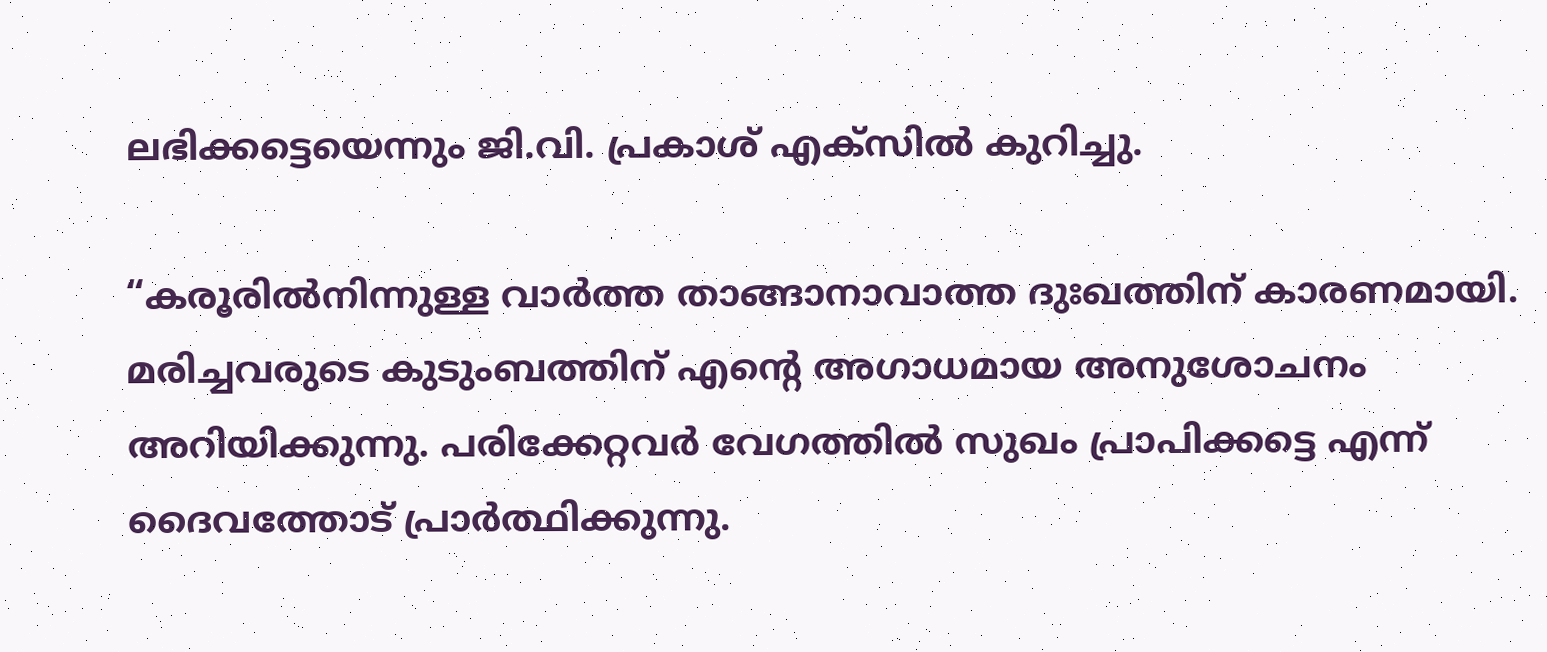ലഭിക്കട്ടെയെന്നും ജി.വി. പ്രകാശ് എക്സിൽ കുറിച്ചു.

“കരൂരിൽനിന്നുള്ള വാർത്ത താങ്ങാനാവാത്ത ദുഃഖത്തിന് കാരണമായി. മരിച്ചവരുടെ കുടുംബത്തിന് എന്റെ അഗാധമായ അനുശോചനം അറിയിക്കുന്നു. പരിക്കേറ്റവർ വേഗത്തിൽ സുഖം പ്രാപിക്കട്ടെ എന്ന് ദൈവത്തോട് പ്രാർത്ഥിക്കുന്നു.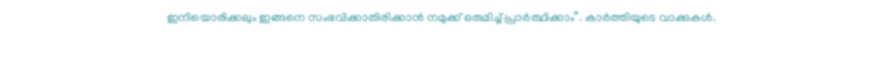ഇനിയൊരിക്കലും ഇങ്ങനെ സംഭവിക്കാതിരിക്കാൻ നമുക്ക് ഒരുമിച്ച് പ്രാർത്ഥിക്കാം”. കാർത്തിയുടെ വാക്കുകൾ.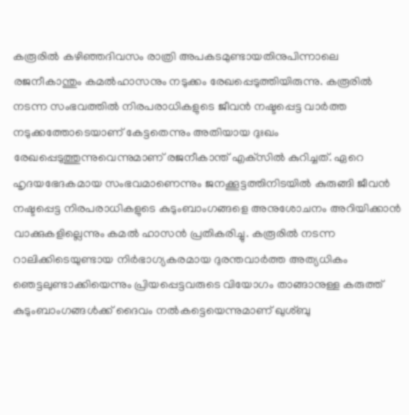കരൂരിൽ കഴിഞ്ഞദിവസം രാത്രി അപകടമുണ്ടായതിനുപിന്നാലെ രജനീകാന്തും കമൽഹാസനും നടുക്കം രേഖപ്പെടുത്തിയിരുന്നു. കരൂരില്‍ നടന്ന സംഭവത്തില്‍ നിരപരാധികളുടെ ജീവന്‍ നഷ്ടപ്പെട്ട വാര്‍ത്ത നടുക്കത്തോടെയാണ് കേട്ടതെന്നും അതിയായ ദുഃഖം രേഖപ്പെടുത്തുന്നുവെന്നുമാണ് രജനീകാന്ത് എക്‌സില്‍ കുറിച്ചത്. ഏറെ ഹൃദയഭേദകമായ സംഭവമാണെന്നും ജനക്കൂട്ടത്തിനിടയില്‍ കുരുങ്ങി ജീവന്‍ നഷ്ടപ്പെട്ട നിരപരാധികളുടെ കുടുംബാംഗങ്ങളെ അനുശോചനം അറിയിക്കാന്‍ വാക്കുകളില്ലെന്നും കമല്‍ ഹാസന്‍ പ്രതികരിച്ചു. കരൂരില്‍ നടന്ന റാലിക്കിടെയുണ്ടായ നിര്‍ഭാഗ്യകരമായ ദുരന്തവാര്‍ത്ത അത്യധികം ഞെട്ടലുണ്ടാക്കിയെന്നും പ്രിയപ്പെട്ടവരുടെ വിയോഗം താങ്ങാനുള്ള കരുത്ത് കുടുംബാംഗങ്ങള്‍ക്ക് ദൈവം നല്‍കട്ടെയെന്നുമാണ് ഖുശ്ബു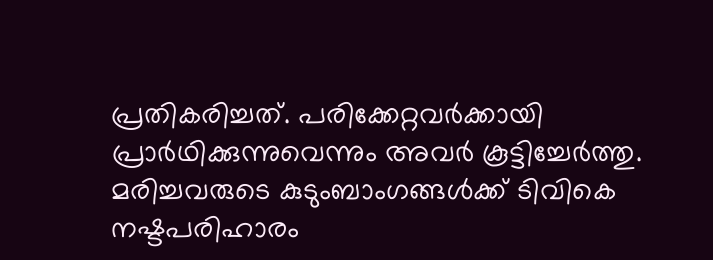പ്രതികരിച്ചത്. പരിക്കേറ്റവര്‍ക്കായി പ്രാര്‍ഥിക്കുന്നുവെന്നും അവര്‍ കൂട്ടിച്ചേര്‍ത്തു. മരിച്ചവരുടെ കുടുംബാംഗങ്ങൾക്ക് ടിവികെ നഷ്ടപരിഹാരം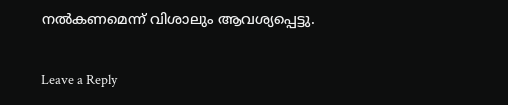നൽകണമെന്ന് വിശാലും ആവശ്യപ്പെട്ടു.

Leave a Reply